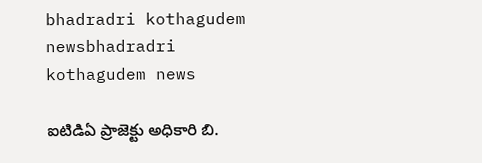bhadradri kothagudem newsbhadradri kothagudem news

ఐటిడిఏ ప్రాజెక్టు అధికారి బి.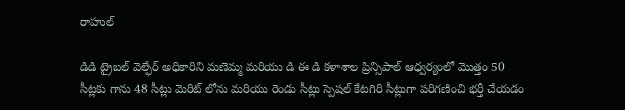రాహుల్

డిడి ట్రైబల్ వెల్ఫేర్ అధికారిని మణెమ్మ మరియు డి ఈ డి కళాశాల ప్రిన్సిపాల్ ఆధ్వర్యంలో మొత్తం 50 సీట్లకు గాను 48 సీట్లు మెరిట్ లోను మరియు రెండు సీట్లు స్పెషల్ కేటగిరి సీట్లుగా పరిగణించి భర్తీ చేయడం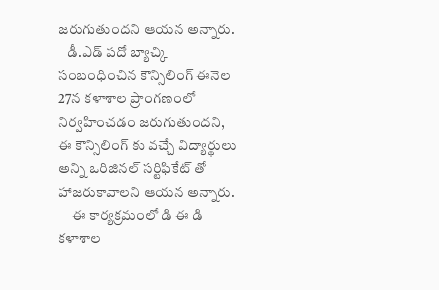జరుగుతుందని ఆయన అన్నారు.
   డీ.ఎడ్ పదో బ్యాచ్కి సంబంధించిన కౌన్సిలింగ్ ఈనెల 27న కళాశాల ప్రాంగణంలో నిర్వహించడం జరుగుతుందని, ఈ కౌన్సిలింగ్ కు వచ్చే విద్యార్థులు అన్ని ఒరిజినల్ సర్టిఫికేట్ తో హాజరుకావాలని ఆయన అన్నారు.
     ఈ కార్యక్రమంలో డి ఈ డి కళాశాల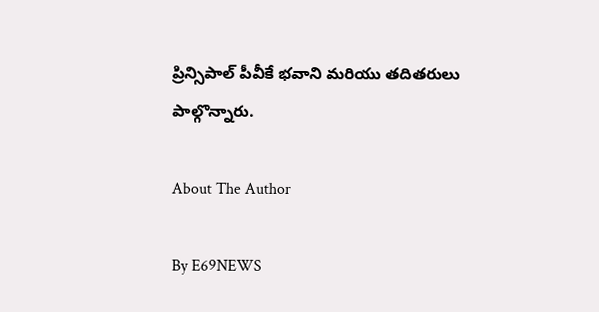ప్రిన్సిపాల్ పీవీకే భవాని మరియు తదితరులు పాల్గొన్నారు.

About The Author

By E69NEWS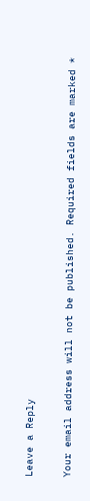Leave a Reply

Your email address will not be published. Required fields are marked *